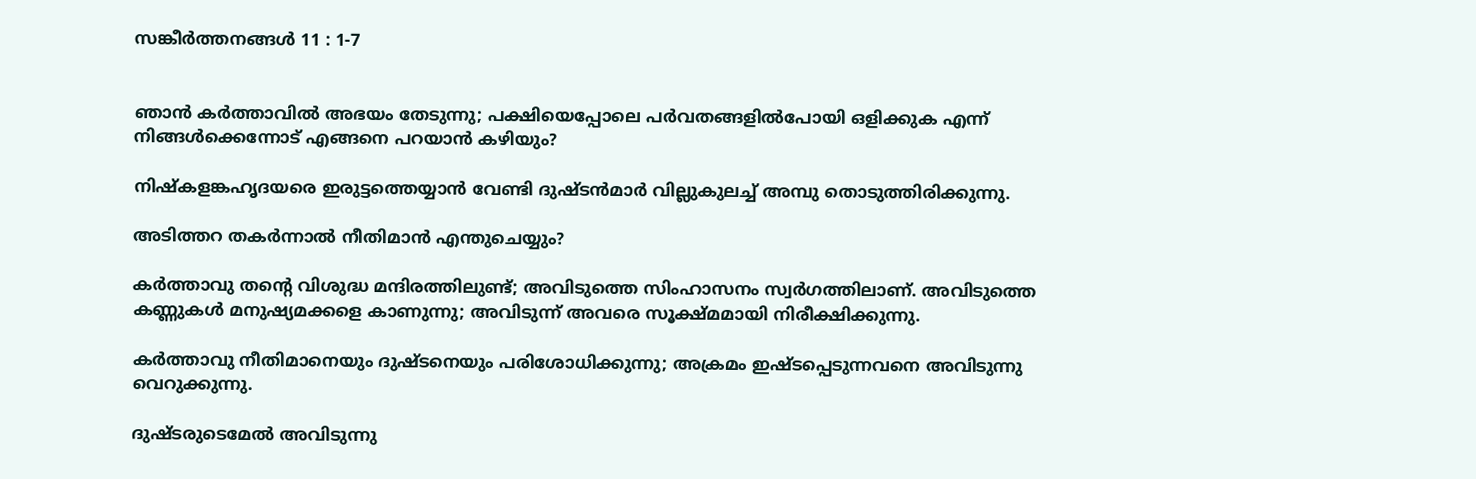സങ്കീര്‍ത്തനങ്ങള്‍ 11 : 1-7


ഞാന്‍ കര്‍ത്താവില്‍ അഭയം തേടുന്നു; പക്ഷിയെപ്പോലെ പര്‍വതങ്ങളില്‍പോയി ഒളിക്കുക എന്ന് നിങ്ങള്‍ക്കെന്നോട് എങ്ങനെ പറയാന്‍ കഴിയും?

നിഷ്കളങ്കഹൃദയരെ ഇരുട്ടത്തെയ്യാന്‍ വേണ്ടി ദുഷ്ടന്‍മാര്‍ വില്ലുകുലച്ച് അമ്പു തൊടുത്തിരിക്കുന്നു.

അടിത്തറ തകര്‍ന്നാല്‍ നീതിമാന്‍ എന്തുചെയ്യും?

കര്‍ത്താവു തന്‍റെ വിശുദ്ധ മന്ദിരത്തിലുണ്ട്; അവിടുത്തെ സിംഹാസനം സ്വര്‍ഗത്തിലാണ്. അവിടുത്തെ കണ്ണുകള്‍ മനുഷ്യമക്കളെ കാണുന്നു; അവിടുന്ന് അവരെ സൂക്ഷ്മമായി നിരീക്ഷിക്കുന്നു.

കര്‍ത്താവു നീതിമാനെയും ദുഷ്ടനെയും പരിശോധിക്കുന്നു; അക്രമം ഇഷ്ടപ്പെടുന്നവനെ അവിടുന്നു വെറുക്കുന്നു.

ദുഷ്ടരുടെമേല്‍ അവിടുന്നു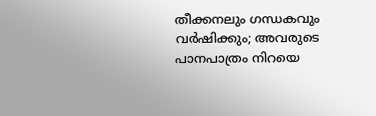തീക്കനലും ഗന്ധകവും വര്‍ഷിക്കും; അവരുടെ പാനപാത്രം നിറയെ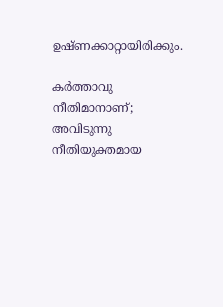ഉഷ്ണക്കാറ്റായിരിക്കും.

കര്‍ത്താവു നീതിമാനാണ്; അവിടുന്നു നീതിയുക്തമായ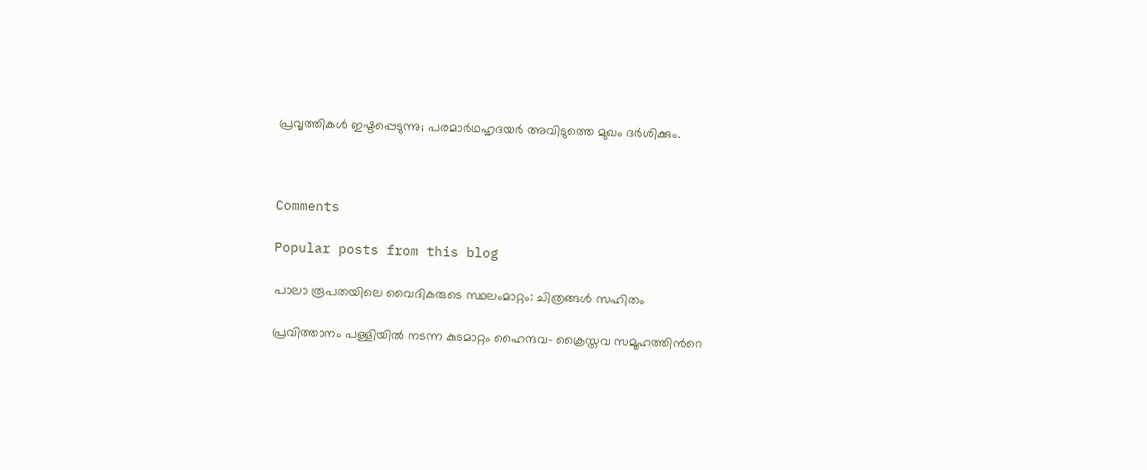പ്രവൃത്തികള്‍ ഇഷ്ടപ്പെടുന്നു; പരമാര്‍ഥഹൃദയര്‍ അവിടുത്തെ മുഖം ദര്‍ശിക്കും.



Comments

Popular posts from this blog

പാലാ രൂപതയിലെ വൈദികരുടെ സ്ഥലംമാറ്റം: ചിത്രങ്ങൾ സഹിതം

പ്രവിത്താനം പള്ളിയിൽ നടന്ന കുടമാറ്റം ഹൈന്ദവ- ക്രൈസ്തവ സമൂഹത്തിൻറെ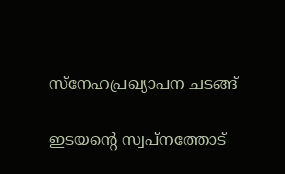സ്നേഹപ്രഖ്യാപന ചടങ്ങ്

ഇടയൻ്റെ സ്വപ്നത്തോട്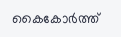കൈകോർത്ത്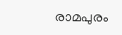രാമപുരം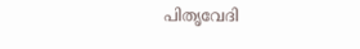പിതൃവേദി